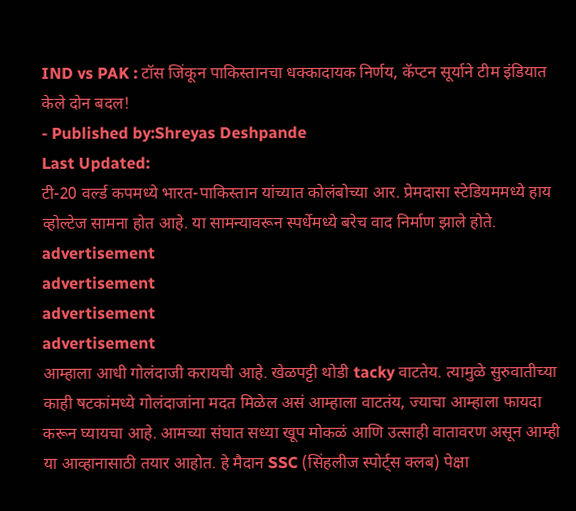IND vs PAK : टॉस जिंकून पाकिस्तानचा धक्कादायक निर्णय, कॅप्टन सूर्याने टीम इंडियात केले दोन बदल!
- Published by:Shreyas Deshpande
Last Updated:
टी-20 वर्ल्ड कपमध्ये भारत-पाकिस्तान यांच्यात कोलंबोच्या आर. प्रेमदासा स्टेडियममध्ये हाय व्होल्टेज सामना होत आहे. या सामन्यावरून स्पर्धेमध्ये बरेच वाद निर्माण झाले होते.
advertisement
advertisement
advertisement
advertisement
आम्हाला आधी गोलंदाजी करायची आहे. खेळपट्टी थोडी tacky वाटतेय. त्यामुळे सुरुवातीच्या काही षटकांमध्ये गोलंदाजांना मदत मिळेल असं आम्हाला वाटतंय, ज्याचा आम्हाला फायदा करून घ्यायचा आहे. आमच्या संघात सध्या खूप मोकळं आणि उत्साही वातावरण असून आम्ही या आव्हानासाठी तयार आहोत. हे मैदान SSC (सिंहलीज स्पोर्ट्स क्लब) पेक्षा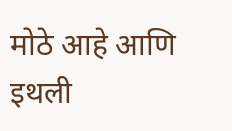मोठे आहे आणि इथली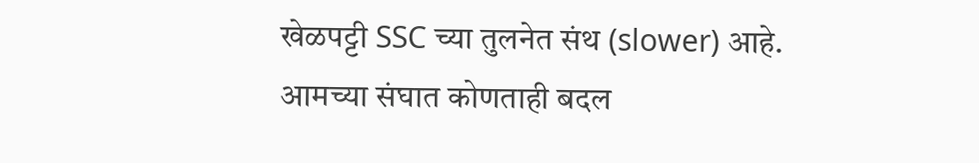खेळपट्टी SSC च्या तुलनेत संथ (slower) आहे. आमच्या संघात कोणताही बदल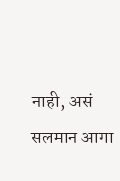नाही, असं सलमान आगा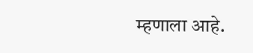म्हणाला आहे.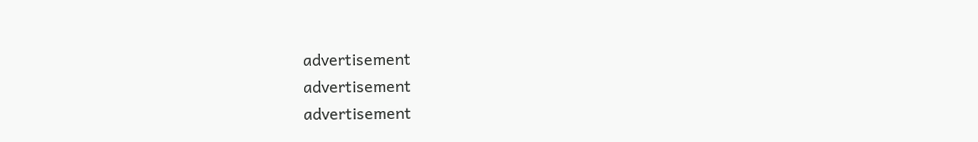advertisement
advertisement
advertisement